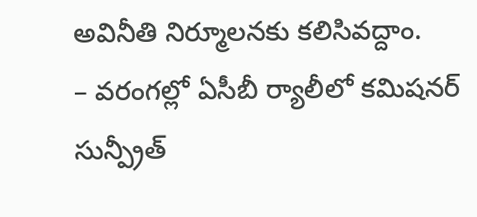అవినీతి నిర్మూలనకు కలిసివద్దాం.
– వరంగల్లో ఏసీబీ ర్యాలీలో కమిషనర్ సున్ప్రీత్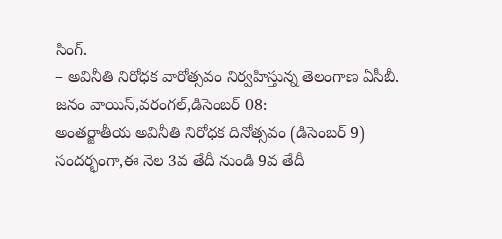సింగ్.
– అవినీతి నిరోధక వారోత్సవం నిర్వహిస్తున్న తెలంగాణ ఏసీబీ.
జనం వాయిస్,వరంగల్,డిసెంబర్ 08:
అంతర్జాతీయ అవినీతి నిరోధక దినోత్సవం (డిసెంబర్ 9) సందర్భంగా,ఈ నెల 3వ తేదీ నుండి 9వ తేదీ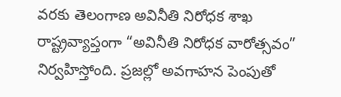వరకు తెలంగాణ అవినీతి నిరోధక శాఖ రాష్ట్రవ్యాప్తంగా “అవినీతి నిరోధక వారోత్సవం” నిర్వహిస్తోంది. ప్రజల్లో అవగాహన పెంపుతో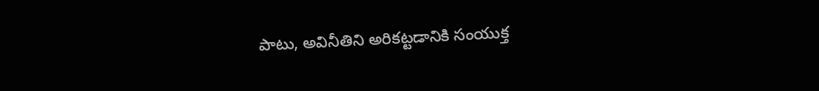పాటు, అవినీతిని అరికట్టడానికి సంయుక్త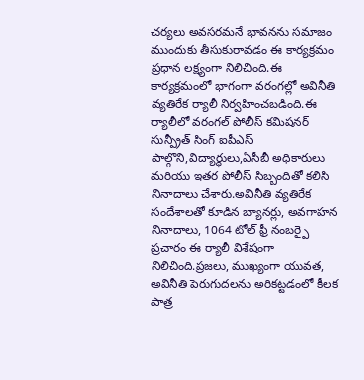చర్యలు అవసరమనే భావనను సమాజం ముందుకు తీసుకురావడం ఈ కార్యక్రమం ప్రధాన లక్ష్యంగా నిలిచింది.ఈ కార్యక్రమంలో భాగంగా వరంగల్లో అవినీతి వ్యతిరేక ర్యాలీ నిర్వహించబడింది.ఈ ర్యాలీలో వరంగల్ పోలీస్ కమిషనర్ సున్ప్రీత్ సింగ్ ఐపీఎస్ పాల్గొని,విద్యార్థులు,ఏసీబీ అధికారులు మరియు ఇతర పోలీస్ సిబ్బందితో కలిసి నినాదాలు చేశారు.అవినీతి వ్యతిరేక సందేశాలతో కూడిన బ్యానర్లు, అవగాహన నినాదాలు, 1064 టోల్ ఫ్రీ నంబర్పై ప్రచారం ఈ ర్యాలీ విశేషంగా నిలిచింది.ప్రజలు, ముఖ్యంగా యువత, అవినీతి పెరుగుదలను అరికట్టడంలో కీలక పాత్ర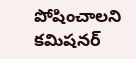పోషించాలని కమిషనర్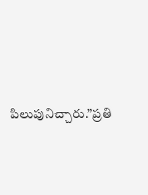పిలుపునిచ్చారు.”ప్రతి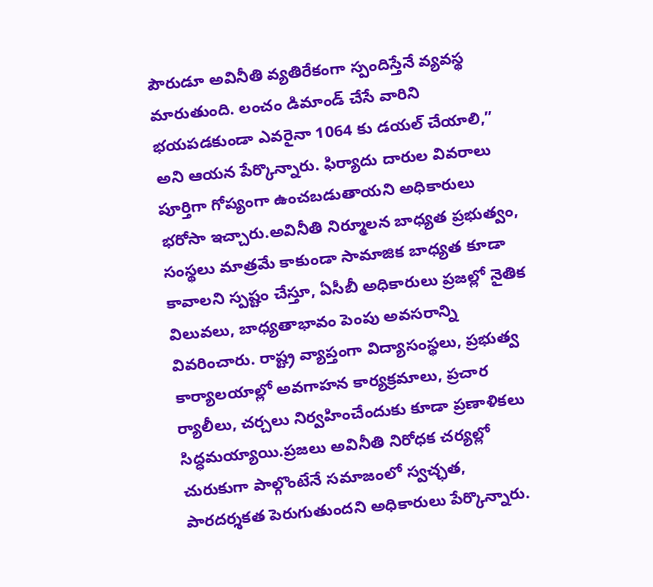పౌరుడూ అవినీతి వ్యతిరేకంగా స్పందిస్తేనే వ్యవస్థ మారుతుంది. లంచం డిమాండ్ చేసే వారిని భయపడకుండా ఎవరైనా 1064 కు డయల్ చేయాలి,” అని ఆయన పేర్కొన్నారు. ఫిర్యాదు దారుల వివరాలు పూర్తిగా గోప్యంగా ఉంచబడుతాయని అధికారులు భరోసా ఇచ్చారు.అవినీతి నిర్మూలన బాధ్యత ప్రభుత్వం, సంస్థలు మాత్రమే కాకుండా సామాజిక బాధ్యత కూడా కావాలని స్పష్టం చేస్తూ, ఏసీబీ అధికారులు ప్రజల్లో నైతిక విలువలు, బాధ్యతాభావం పెంపు అవసరాన్ని వివరించారు. రాష్ట్ర వ్యాప్తంగా విద్యాసంస్థలు, ప్రభుత్వ కార్యాలయాల్లో అవగాహన కార్యక్రమాలు, ప్రచార ర్యాలీలు, చర్చలు నిర్వహించేందుకు కూడా ప్రణాళికలు సిద్ధమయ్యాయి.ప్రజలు అవినీతి నిరోధక చర్యల్లో చురుకుగా పాల్గొంటేనే సమాజంలో స్వచ్ఛత, పారదర్శకత పెరుగుతుందని అధికారులు పేర్కొన్నారు.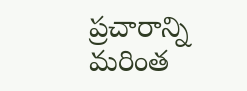ప్రచారాన్ని మరింత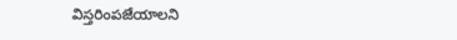విస్తరింపజేయాలని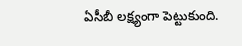ఏసీబీ లక్ష్యంగా పెట్టుకుంది.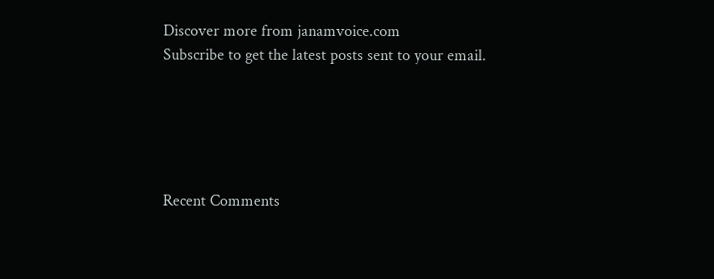Discover more from janamvoice.com
Subscribe to get the latest posts sent to your email.





Recent Comments